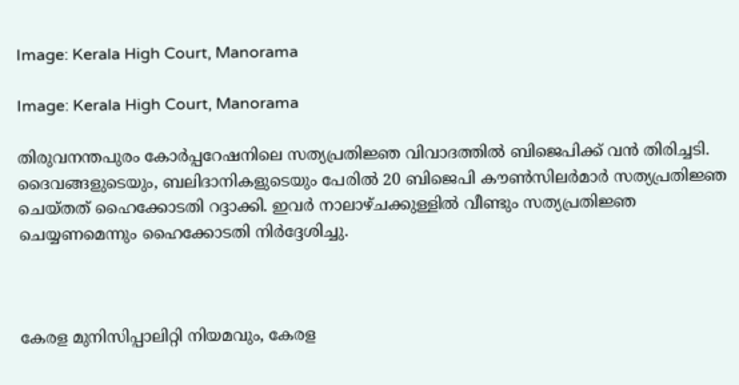Image: Kerala High Court, Manorama

Image: Kerala High Court, Manorama

തിരുവനന്തപുരം കോർപ്പറേഷനിലെ സത്യപ്രതിജ്ഞ വിവാദത്തിൽ ബിജെപിക്ക് വൻ തിരിച്ചടി. ദൈവങ്ങളുടെയും, ബലിദാനികളുടെയും പേരിൽ 20 ബിജെപി കൗൺസിലർമാർ സത്യപ്രതിജ്ഞ ചെയ്തത് ഹൈക്കോടതി റദ്ദാക്കി. ഇവർ നാലാഴ്ചക്കുള്ളിൽ വീണ്ടും സത്യപ്രതിജ്ഞ ചെയ്യണമെന്നും ഹൈക്കോടതി നിർദ്ദേശിച്ചു.



കേരള മുനിസിപ്പാലിറ്റി നിയമവും, കേരള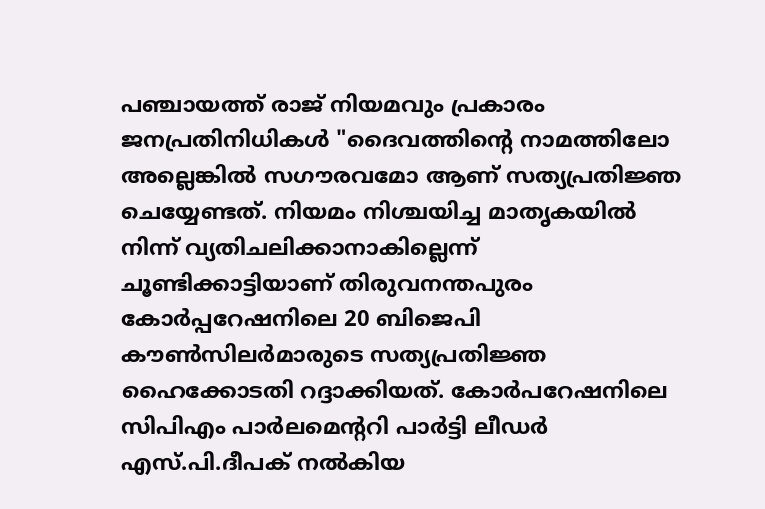പഞ്ചായത്ത് രാജ് നിയമവും പ്രകാരം ജനപ്രതിനിധികൾ "ദൈവത്തിന്റെ നാമത്തിലോ അല്ലെങ്കിൽ സഗൗരവമോ ആണ് സത്യപ്രതിജ്ഞ ചെയ്യേണ്ടത്. നിയമം നിശ്ചയിച്ച മാതൃകയിൽ നിന്ന് വ്യതിചലിക്കാനാകില്ലെന്ന് ചൂണ്ടിക്കാട്ടിയാണ് തിരുവനന്തപുരം കോർപ്പറേഷനിലെ 20 ബിജെപി കൗൺസിലർമാരുടെ സത്യപ്രതിജ്ഞ ഹൈക്കോടതി റദ്ദാക്കിയത്. കോർപറേഷനിലെ സിപിഎം പാർലമെന്ററി പാർട്ടി ലീഡർ എസ്.പി.ദീപക് നൽകിയ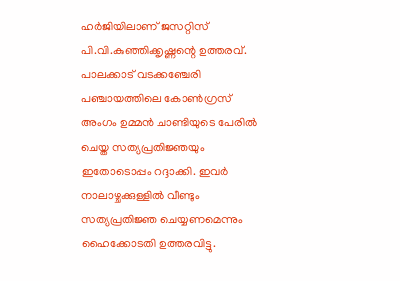ഹർജിയിലാണ് ജസറ്റിസ് പി.വി.കുഞ്ഞിക്കൃഷ്ണന്റെ ഉത്തരവ്. പാലക്കാട് വടക്കഞ്ചേരി പഞ്ചായത്തിലെ കോൺഗ്രസ് അംഗം ഉമ്മൻ ചാണ്ടിയുടെ പേരിൽ ചെയ്ത സത്യപ്രതിജ്ഞയും ഇതോടൊപ്പം റദ്ദാക്കി. ഇവർ നാലാഴ്ചക്കുള്ളിൽ വീണ്ടും സത്യപ്രതിജ്ഞ ചെയ്യണമെന്നും ഹൈക്കോടതി ഉത്തരവിട്ടു.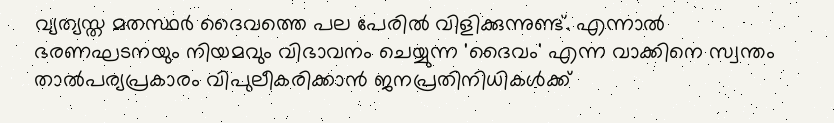വ്യത്യസ്ത മതസ്ഥർ ദൈവത്തെ പല പേരിൽ വിളിക്കുന്നുണ്ട്. എന്നാൽ ഭരണഘടനയും നിയമവും വിഭാവനം ചെയ്യുന്ന 'ദൈവം' എന്ന വാക്കിനെ സ്വന്തം താല്‍പര്യപ്രകാരം വിപുലീകരിക്കാൻ ജനപ്രതിനിധികൾക്ക്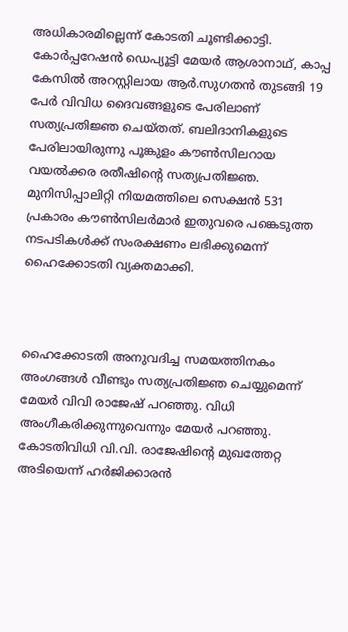അധികാരമില്ലെന്ന് കോടതി ചൂണ്ടിക്കാട്ടി. കോർപ്പറേഷൻ ഡെപ്യൂട്ടി മേയർ ആശാനാഥ്, കാപ്പ കേസിൽ അറസ്റ്റിലായ ആർ.സുഗതൻ തുടങ്ങി 19 പേർ വിവിധ ദൈവങ്ങളുടെ പേരിലാണ് സത്യപ്രതിജ്ഞ ചെയ്തത്. ബലിദാനികളുടെ പേരിലായിരുന്നു പൂങ്കുളം കൗൺസിലറായ വയൽക്കര രതീഷിന്‍റെ സത്യപ്രതിജ്ഞ. മുനിസിപ്പാലിറ്റി നിയമത്തിലെ സെക്ഷൻ 531 പ്രകാരം കൗൺസിലർമാർ ഇതുവരെ പങ്കെടുത്ത നടപടികൾക്ക് സംരക്ഷണം ലഭിക്കുമെന്ന് ഹൈക്കോടതി വ്യക്തമാക്കി.



ഹൈക്കോടതി അനുവദിച്ച സമയത്തിനകം അംഗങ്ങള്‍ വീണ്ടും സത്യപ്രതിജ്ഞ ചെയ്യുമെന്ന് മേയര്‍ വിവി രാജേഷ് പറഞ്ഞു. വിധി അംഗീകരിക്കുന്നുവെന്നും മേയര്‍ പറഞ്ഞു. കോടതിവിധി വി.വി. രാജേഷിന്‍റെ മുഖത്തേറ്റ അടിയെന്ന് ഹര്‍ജിക്കാരന്‍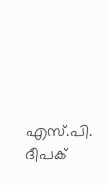എസ്.പി. ദീപക്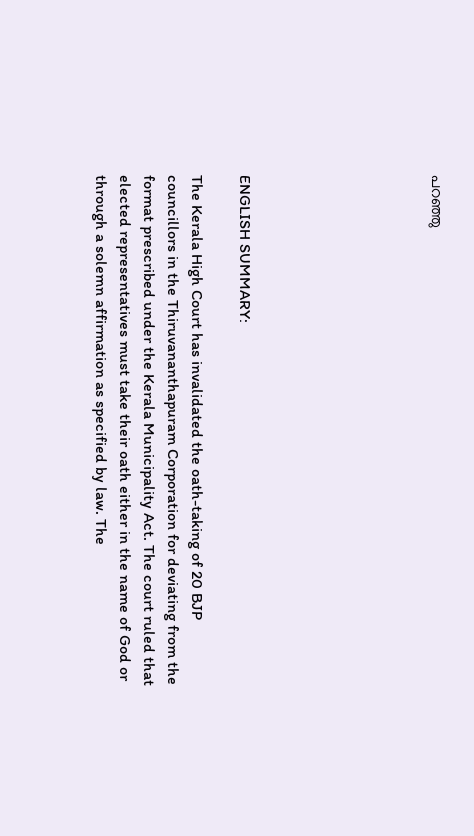പറഞ്ഞു







ENGLISH SUMMARY:

The Kerala High Court has invalidated the oath-taking of 20 BJP councillors in the Thiruvananthapuram Corporation for deviating from the format prescribed under the Kerala Municipality Act. The court ruled that elected representatives must take their oath either in the name of God or through a solemn affirmation as specified by law. The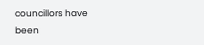councillors have been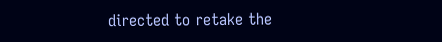directed to retake the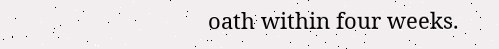oath within four weeks.